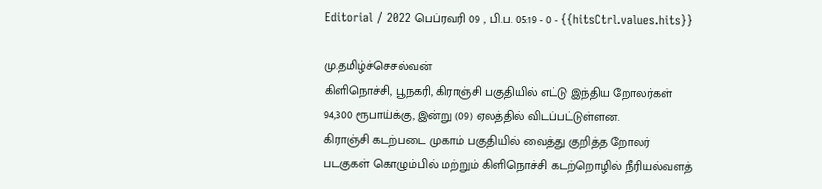Editorial / 2022 பெப்ரவரி 09 , பி.ப. 05:19 - 0 - {{hitsCtrl.values.hits}}

மு.தமிழ்ச்செசல்வன்
கிளிநொச்சி, பூநகரி, கிராஞ்சி பகுதியில் எட்டு இந்திய றோலர்கள் 94,300 ரூபாய்க்கு, இன்று (09) ஏலத்தில் விடப்பட்டுள்ளன.
கிராஞ்சி கடற்படை முகாம் பகுதியில் வைத்து குறித்த றோலர் படகுகள் கொழும்பில் மற்றும் கிளிநொச்சி கடற்றொழில் நீரியல்வளத்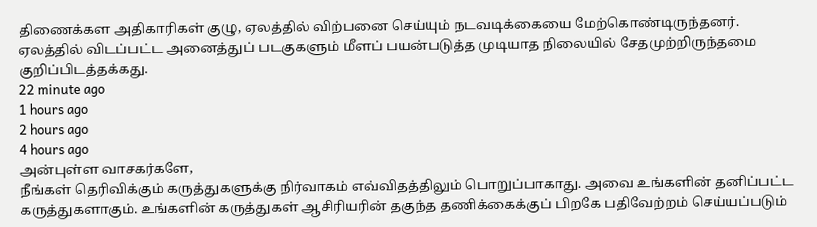திணைக்கள அதிகாரிகள் குழு, ஏலத்தில் விற்பனை செய்யும் நடவடிக்கையை மேற்கொண்டிருந்தனர்.
ஏலத்தில் விடப்பட்ட அனைத்துப் படகுகளும் மீளப் பயன்படுத்த முடியாத நிலையில் சேதமுற்றிருந்தமை குறிப்பிடத்தக்கது.
22 minute ago
1 hours ago
2 hours ago
4 hours ago
அன்புள்ள வாசகர்களே,
நீங்கள் தெரிவிக்கும் கருத்துகளுக்கு நிர்வாகம் எவ்விதத்திலும் பொறுப்பாகாது. அவை உங்களின் தனிப்பட்ட கருத்துகளாகும். உங்களின் கருத்துகள் ஆசிரியரின் தகுந்த தணிக்கைக்குப் பிறகே பதிவேற்றம் செய்யப்படும்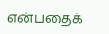என்பதைக்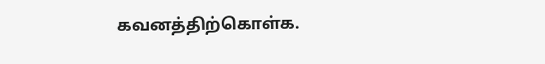கவனத்திற்கொள்க.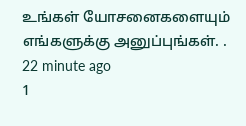உங்கள் யோசனைகளையும் எங்களுக்கு அனுப்புங்கள். .
22 minute ago
1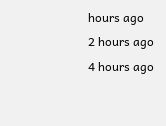hours ago
2 hours ago
4 hours ago